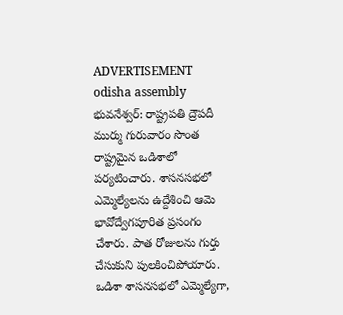ADVERTISEMENT
odisha assembly
భువనేశ్వర్: రాష్ట్రపతి ద్రౌపదీ ముర్ము గురువారం సొంత రాష్ట్రమైన ఒడిశాలో పర్యటించారు. శాసనసభలో ఎమ్మెల్యేలను ఉద్దేశించి ఆమె భావోద్వేగపూరిత ప్రసంగం చేశారు. పాత రోజులను గుర్తు చేసుకుని పులకించిపోయారు. ఒడిశా శాసనసభలో ఎమ్మెల్యేగా,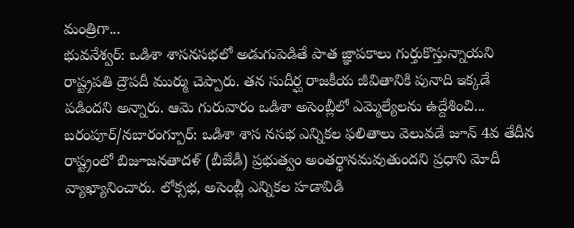మంత్రిగా...
భువనేశ్వర్: ఒడిశా శాసనసభలో అడుగుపెడితే పాత జ్ఞాపకాలు గుర్తుకొస్తున్నాయని రాష్ట్రపతి ద్రౌపదీ ముర్ము చెప్పారు. తన సుదీర్ఘ రాజకీయ జీవితానికి పునాది ఇక్కడే పడిందని అన్నారు. ఆమె గురువారం ఒడిశా అసెంబ్లీలో ఎమ్మెల్యేలను ఉద్దేశించి...
బరంపూర్/నబారంగ్పూర్: ఒడిశా శాస నసభ ఎన్నికల ఫలితాలు వెలువడే జూన్ 4వ తేదీన రాష్ట్రంలో బిజూజనతాదళ్ (బీజేడీ) ప్రభుత్వం అంతర్థానమవుతుందని ప్రధాని మోదీ వ్యాఖ్యానించారు. లోక్సభ, అసెంబ్లీ ఎన్నికల హడావిడి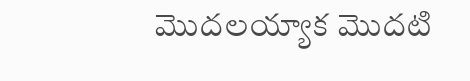మొదలయ్యాక మొదటి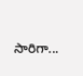సారిగా...